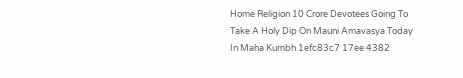Home Religion 10 Crore Devotees Going To Take A Holy Dip On Mauni Amavasya Today In Maha Kumbh 1efc83c7 17ee 4382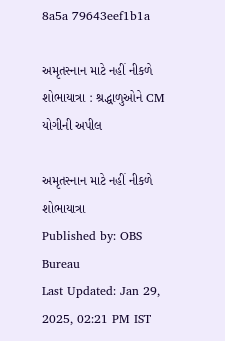8a5a 79643eef1b1a

અમૃતસ્નાન માટે નહીં નીકળે શોભાયાત્રા : શ્રદ્ધાળુઓને CM યોગીની અપીલ

અમૃતસ્નાન માટે નહીં નીકળે શોભાયાત્રા
Published by: OBS Bureau
Last Updated: Jan 29, 2025, 02:21 PM IST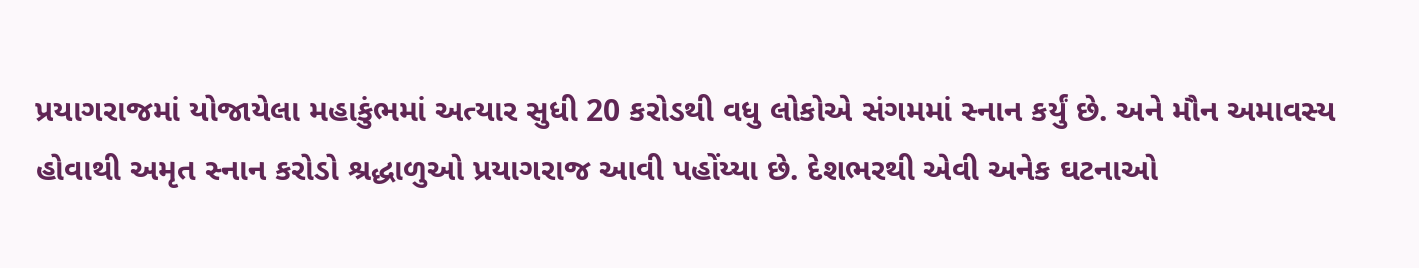પ્રયાગરાજમાં યોજાયેલા મહાકુંભમાં અત્યાર સુધી 20 કરોડથી વધુ લોકોએ સંગમમાં સ્નાન કર્યું છે. અને મૌન અમાવસ્ય હોવાથી અમૃત સ્નાન કરોડો શ્રદ્ધાળુઓ પ્રયાગરાજ આવી પહોંય્યા છે. દેશભરથી એવી અનેક ઘટનાઓ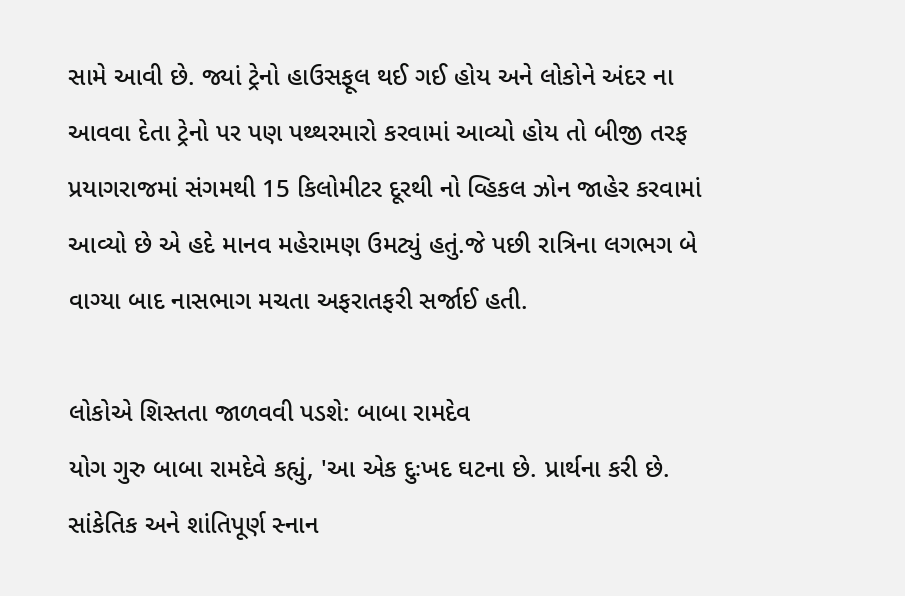સામે આવી છે. જ્યાં ટ્રેનો હાઉસફૂલ થઈ ગઈ હોય અને લોકોને અંદર ના આવવા દેતા ટ્રેનો પર પણ પથ્થરમારો કરવામાં આવ્યો હોય તો બીજી તરફ પ્રયાગરાજમાં સંગમથી 15 કિલોમીટર દૂરથી નો વ્હિકલ ઝોન જાહેર કરવામાં આવ્યો છે એ હદે માનવ મહેરામણ ઉમટ્યું હતું.જે પછી રાત્રિના લગભગ બે વાગ્યા બાદ નાસભાગ મચતા અફરાતફરી સર્જાઈ હતી.

લોકોએ શિસ્તતા જાળવવી પડશે: બાબા રામદેવ
યોગ ગુરુ બાબા રામદેવે કહ્યું, 'આ એક દુઃખદ ઘટના છે. પ્રાર્થના કરી છે. સાંકેતિક અને શાંતિપૂર્ણ સ્નાન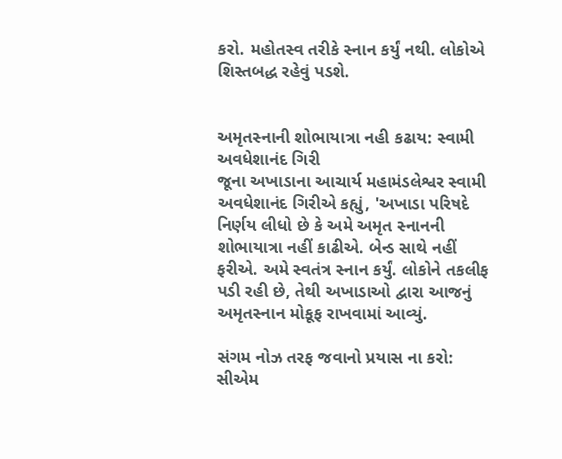કરો. મહોતસ્વ તરીકે સ્નાન કર્યું નથી. લોકોએ શિસ્તબદ્ધ રહેવું પડશે.


અમૃતસ્નાની શોભાયાત્રા નહી કઢાય: સ્વામી અવધેશાનંદ ગિરી
જૂના અખાડાના આચાર્ય મહામંડલેશ્વર સ્વામી અવધેશાનંદ ગિરીએ કહ્યું, 'અખાડા પરિષદે નિર્ણય લીધો છે કે અમે અમૃત સ્નાનની શોભાયાત્રા નહીં કાઢીએ. બેન્ડ સાથે નહીં ફરીએ. અમે સ્વતંત્ર સ્નાન કર્યું. લોકોને તકલીફ પડી રહી છે, તેથી અખાડાઓ દ્વારા આજનું અમૃતસ્નાન મોકૂફ રાખવામાં આવ્યું.

સંગમ નોઝ તરફ જવાનો પ્રયાસ ના કરો: સીએમ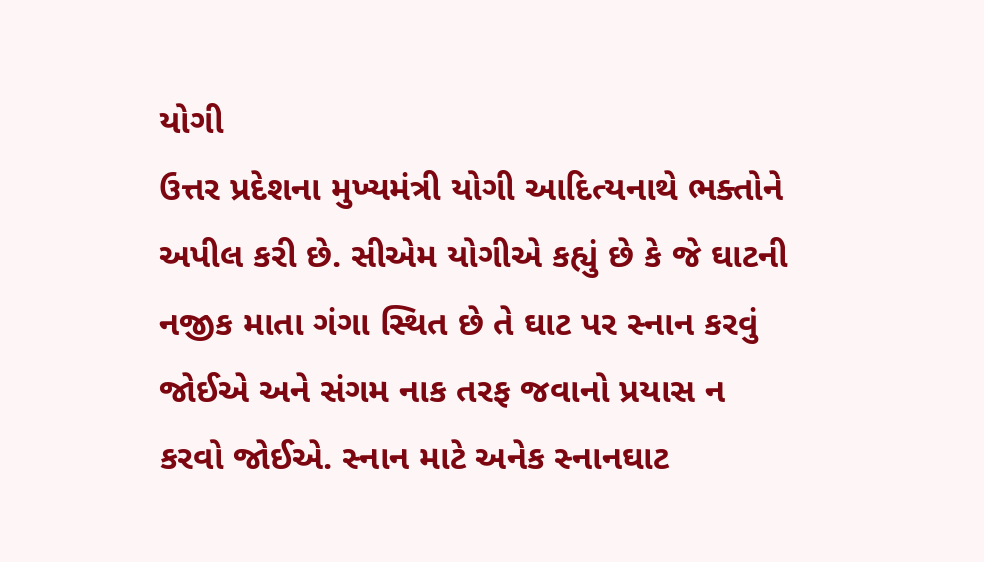યોગી
ઉત્તર પ્રદેશના મુખ્યમંત્રી યોગી આદિત્યનાથે ભક્તોને અપીલ કરી છે. સીએમ યોગીએ કહ્યું છે કે જે ઘાટની નજીક માતા ગંગા સ્થિત છે તે ઘાટ પર સ્નાન કરવું જોઈએ અને સંગમ નાક તરફ જવાનો પ્રયાસ ન કરવો જોઈએ. સ્નાન માટે અનેક સ્નાનઘાટ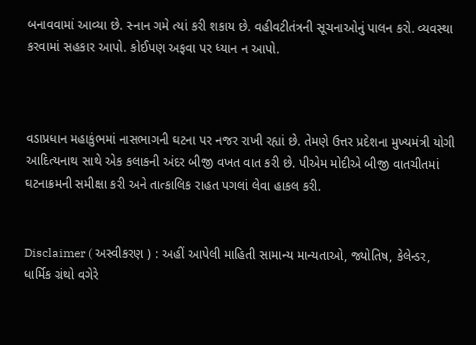બનાવવામાં આવ્યા છે. સ્નાન ગમે ત્યાં કરી શકાય છે. વહીવટીતંત્રની સૂચનાઓનું પાલન કરો. વ્યવસ્થા કરવામાં સહકાર આપો. કોઈપણ અફવા પર ધ્યાન ન આપો.



વડાપ્રધાન મહાકુંભમાં નાસભાગની ઘટના પર નજર રાખી રહ્યાં છે. તેમણે ઉત્તર પ્રદેશના મુખ્યમંત્રી યોગી આદિત્યનાથ સાથે એક કલાકની અંદર બીજી વખત વાત કરી છે. પીએમ મોદીએ બીજી વાતચીતમાં ઘટનાક્રમની સમીક્ષા કરી અને તાત્કાલિક રાહત પગલાં લેવા હાકલ કરી.


Disclaimer ( અસ્વીકરણ ) : અહીં આપેલી માહિતી સામાન્ય માન્યતાઓ, જ્યોતિષ, કેલેન્ડર, ધાર્મિક ગ્રંથો વગેરે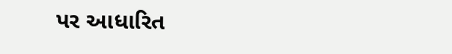પર આધારિત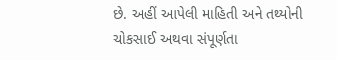છે. અહીં આપેલી માહિતી અને તથ્યોની ચોકસાઈ અથવા સંપૂર્ણતા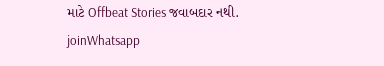માટે Offbeat Stories જવાબદાર નથી.
joinWhatsapp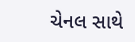ચેનલ સાથે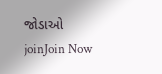જોડાઓ
joinJoin Now